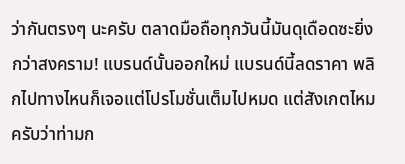ว่ากันตรงๆ นะครับ ตลาดมือถือทุกวันนี้มันดุเดือดซะยิ่งกว่าสงคราม! แบรนด์นั้นออกใหม่ แบรนด์นี้ลดราคา พลิกไปทางไหนก็เจอแต่โปรโมชั่นเต็มไปหมด แต่สังเกตไหมครับว่าท่ามก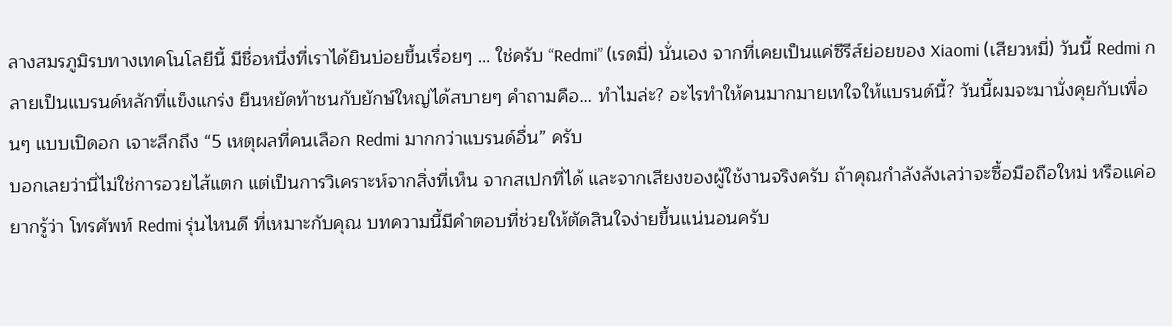ลางสมรภูมิรบทางเทคโนโลยีนี้ มีชื่อหนึ่งที่เราได้ยินบ่อยขึ้นเรื่อยๆ … ใช่ครับ “Redmi” (เรดมี่) นั่นเอง จากที่เคยเป็นแค่ซีรีส์ย่อยของ Xiaomi (เสียวหมี่) วันนี้ Redmi กลายเป็นแบรนด์หลักที่แข็งแกร่ง ยืนหยัดท้าชนกับยักษ์ใหญ่ได้สบายๆ คำถามคือ… ทำไมล่ะ? อะไรทำให้คนมากมายเทใจให้แบรนด์นี้? วันนี้ผมจะมานั่งคุยกับเพื่อนๆ แบบเปิดอก เจาะลึกถึง “5 เหตุผลที่คนเลือก Redmi มากกว่าแบรนด์อื่น” ครับ
บอกเลยว่านี่ไม่ใช่การอวยไส้แตก แต่เป็นการวิเคราะห์จากสิ่งที่เห็น จากสเปกที่ได้ และจากเสียงของผู้ใช้งานจริงครับ ถ้าคุณกำลังลังเลว่าจะซื้อมือถือใหม่ หรือแค่อยากรู้ว่า โทรศัพท์ Redmi รุ่นไหนดี ที่เหมาะกับคุณ บทความนี้มีคำตอบที่ช่วยให้ตัดสินใจง่ายขึ้นแน่นอนครับ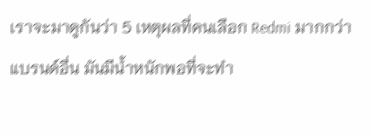เราจะมาดูกันว่า 5 เหตุผลที่คนเลือก Redmi มากกว่าแบรนด์อื่น มันมีน้ำหนักพอที่จะทำ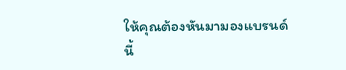ให้คุณต้องหันมามองแบรนด์นี้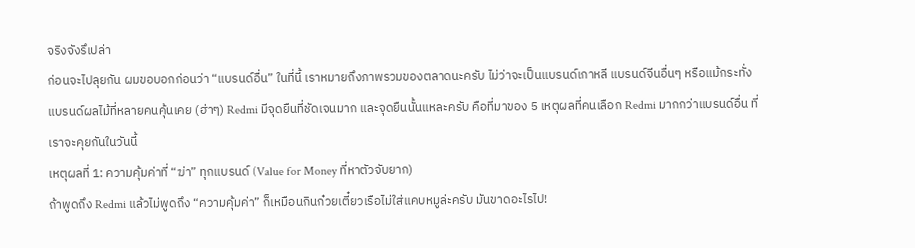จริงจังรึเปล่า
ก่อนจะไปลุยกัน ผมขอบอกก่อนว่า “แบรนด์อื่น” ในที่นี้ เราหมายถึงภาพรวมของตลาดนะครับ ไม่ว่าจะเป็นแบรนด์เกาหลี แบรนด์จีนอื่นๆ หรือแม้กระทั่งแบรนด์ผลไม้ที่หลายคนคุ้นเคย (ฮ่าๆ) Redmi มีจุดยืนที่ชัดเจนมาก และจุดยืนนั้นแหละครับ คือที่มาของ 5 เหตุผลที่คนเลือก Redmi มากกว่าแบรนด์อื่น ที่เราจะคุยกันในวันนี้
เหตุผลที่ 1: ความคุ้มค่าที่ “ฆ่า” ทุกแบรนด์ (Value for Money ที่หาตัวจับยาก)
ถ้าพูดถึง Redmi แล้วไม่พูดถึง “ความคุ้มค่า” ก็เหมือนกินก๋วยเตี๋ยวเรือไม่ใส่แคบหมูล่ะครับ มันขาดอะไรไป!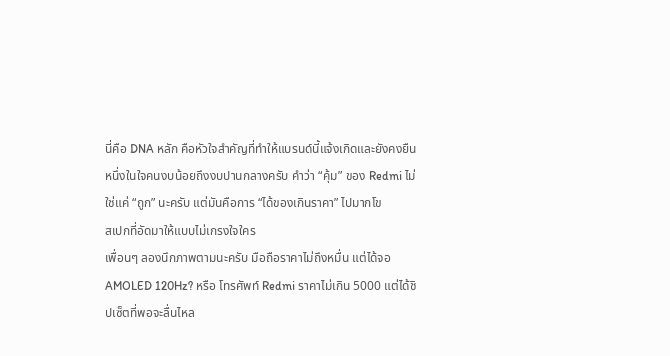นี่คือ DNA หลัก คือหัวใจสำคัญที่ทำให้แบรนด์นี้แจ้งเกิดและยังคงยืนหนึ่งในใจคนงบน้อยถึงงบปานกลางครับ คำว่า “คุ้ม” ของ Redmi ไม่ใช่แค่ “ถูก” นะครับ แต่มันคือการ “ได้ของเกินราคา” ไปมากโข
สเปกที่อัดมาให้แบบไม่เกรงใจใคร
เพื่อนๆ ลองนึกภาพตามนะครับ มือถือราคาไม่ถึงหมื่น แต่ได้จอ AMOLED 120Hz? หรือ โทรศัพท์ Redmi ราคาไม่เกิน 5000 แต่ได้ชิปเซ็ตที่พอจะลื่นไหล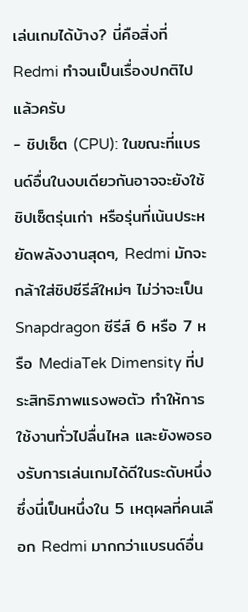เล่นเกมได้บ้าง? นี่คือสิ่งที่ Redmi ทำจนเป็นเรื่องปกติไปแล้วครับ
- ชิปเซ็ต (CPU): ในขณะที่แบรนด์อื่นในงบเดียวกันอาจจะยังใช้ชิปเซ็ตรุ่นเก่า หรือรุ่นที่เน้นประหยัดพลังงานสุดๆ, Redmi มักจะกล้าใส่ชิปซีรีส์ใหม่ๆ ไม่ว่าจะเป็น Snapdragon ซีรีส์ 6 หรือ 7 หรือ MediaTek Dimensity ที่ประสิทธิภาพแรงพอตัว ทำให้การใช้งานทั่วไปลื่นไหล และยังพอรองรับการเล่นเกมได้ดีในระดับหนึ่ง ซึ่งนี่เป็นหนึ่งใน 5 เหตุผลที่คนเลือก Redmi มากกว่าแบรนด์อื่น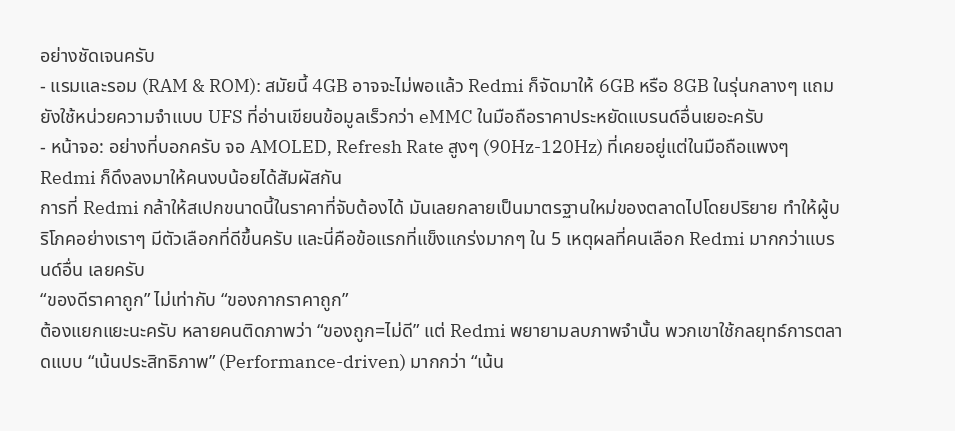อย่างชัดเจนครับ
- แรมและรอม (RAM & ROM): สมัยนี้ 4GB อาจจะไม่พอแล้ว Redmi ก็จัดมาให้ 6GB หรือ 8GB ในรุ่นกลางๆ แถมยังใช้หน่วยความจำแบบ UFS ที่อ่านเขียนข้อมูลเร็วกว่า eMMC ในมือถือราคาประหยัดแบรนด์อื่นเยอะครับ
- หน้าจอ: อย่างที่บอกครับ จอ AMOLED, Refresh Rate สูงๆ (90Hz-120Hz) ที่เคยอยู่แต่ในมือถือแพงๆ Redmi ก็ดึงลงมาให้คนงบน้อยได้สัมผัสกัน
การที่ Redmi กล้าให้สเปกขนาดนี้ในราคาที่จับต้องได้ มันเลยกลายเป็นมาตรฐานใหม่ของตลาดไปโดยปริยาย ทำให้ผู้บริโภคอย่างเราๆ มีตัวเลือกที่ดีขึ้นครับ และนี่คือข้อแรกที่แข็งแกร่งมากๆ ใน 5 เหตุผลที่คนเลือก Redmi มากกว่าแบรนด์อื่น เลยครับ
“ของดีราคาถูก” ไม่เท่ากับ “ของกากราคาถูก”
ต้องแยกแยะนะครับ หลายคนติดภาพว่า “ของถูก=ไม่ดี” แต่ Redmi พยายามลบภาพจำนั้น พวกเขาใช้กลยุทธ์การตลาดแบบ “เน้นประสิทธิภาพ” (Performance-driven) มากกว่า “เน้น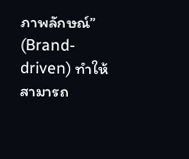ภาพลักษณ์” (Brand-driven) ทำให้สามารถ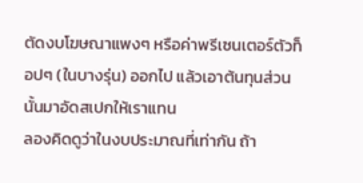ตัดงบโฆษณาแพงๆ หรือค่าพรีเซนเตอร์ตัวท็อปๆ (ในบางรุ่น) ออกไป แล้วเอาต้นทุนส่วนนั้นมาอัดสเปกให้เราแทน
ลองคิดดูว่าในงบประมาณที่เท่ากัน ถ้า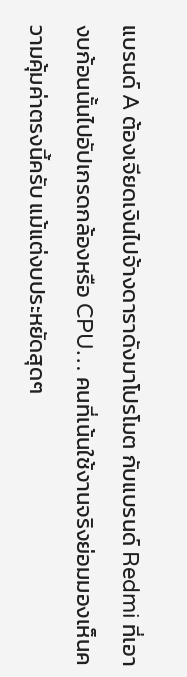แบรนด์ A ต้องเจียดเงินไปจ้างดาราดังมาโปรโมต กับแบรนด์ Redmi ที่เอางบก้อนนั้นไปอัปเกรดกล้องหรือ CPU… คนที่เน้นใช้งานจริงย่อมมองเห็นความคุ้มค่าตรงนี้ครับ แม้แต่งบประหยัดสุดๆ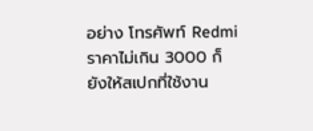อย่าง โทรศัพท์ Redmi ราคาไม่เกิน 3000 ก็ยังให้สเปกที่ใช้งาน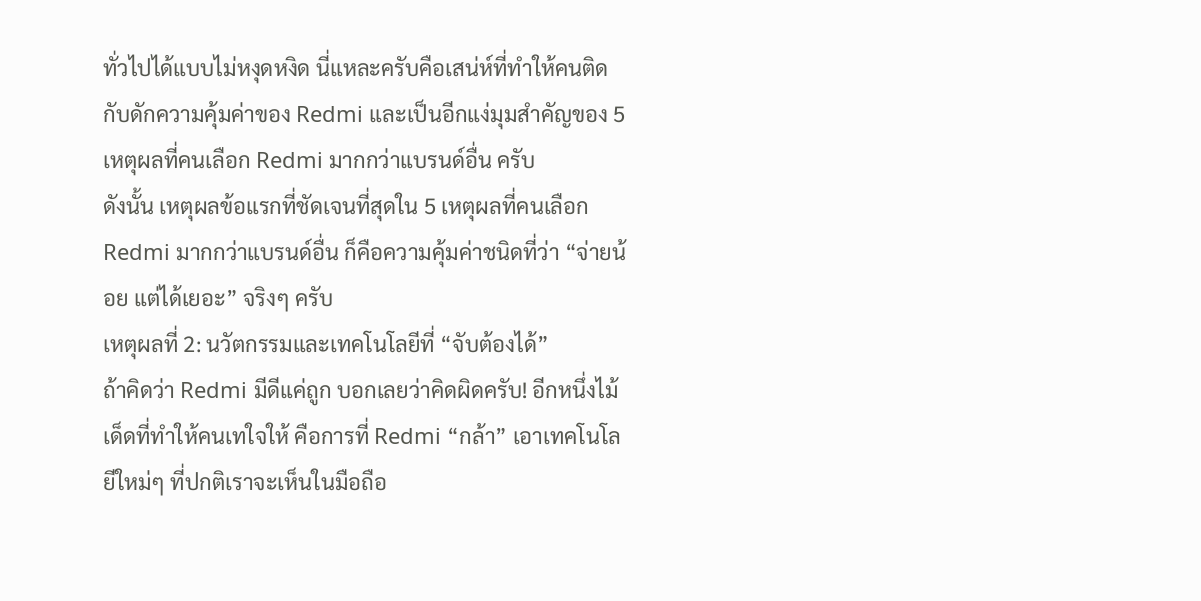ทั่วไปได้แบบไม่หงุดหงิด นี่แหละครับคือเสน่ห์ที่ทำให้คนติดกับดักความคุ้มค่าของ Redmi และเป็นอีกแง่มุมสำคัญของ 5 เหตุผลที่คนเลือก Redmi มากกว่าแบรนด์อื่น ครับ
ดังนั้น เหตุผลข้อแรกที่ชัดเจนที่สุดใน 5 เหตุผลที่คนเลือก Redmi มากกว่าแบรนด์อื่น ก็คือความคุ้มค่าชนิดที่ว่า “จ่ายน้อย แต่ได้เยอะ” จริงๆ ครับ
เหตุผลที่ 2: นวัตกรรมและเทคโนโลยีที่ “จับต้องได้”
ถ้าคิดว่า Redmi มีดีแค่ถูก บอกเลยว่าคิดผิดครับ! อีกหนึ่งไม้เด็ดที่ทำให้คนเทใจให้ คือการที่ Redmi “กล้า” เอาเทคโนโลยีใหม่ๆ ที่ปกติเราจะเห็นในมือถือ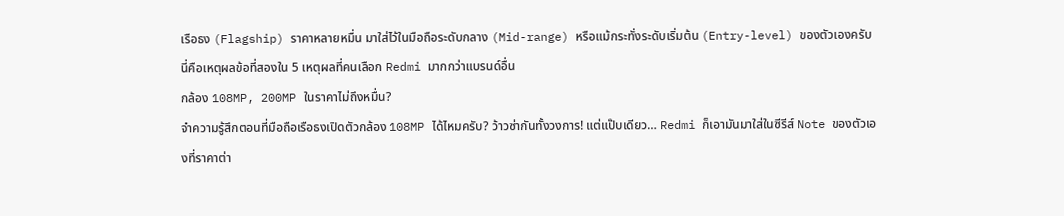เรือธง (Flagship) ราคาหลายหมื่น มาใส่ไว้ในมือถือระดับกลาง (Mid-range) หรือแม้กระทั่งระดับเริ่มต้น (Entry-level) ของตัวเองครับ นี่คือเหตุผลข้อที่สองใน 5 เหตุผลที่คนเลือก Redmi มากกว่าแบรนด์อื่น
กล้อง 108MP, 200MP ในราคาไม่ถึงหมื่น?
จำความรู้สึกตอนที่มือถือเรือธงเปิดตัวกล้อง 108MP ได้ไหมครับ? ว้าวซ่ากันทั้งวงการ! แต่แป๊บเดียว… Redmi ก็เอามันมาใส่ในซีรีส์ Note ของตัวเองที่ราคาต่า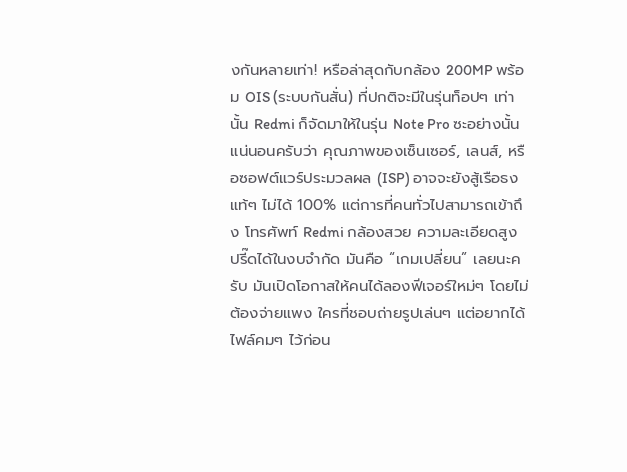งกันหลายเท่า! หรือล่าสุดกับกล้อง 200MP พร้อม OIS (ระบบกันสั่น) ที่ปกติจะมีในรุ่นท็อปๆ เท่านั้น Redmi ก็จัดมาให้ในรุ่น Note Pro ซะอย่างนั้น
แน่นอนครับว่า คุณภาพของเซ็นเซอร์, เลนส์, หรือซอฟต์แวร์ประมวลผล (ISP) อาจจะยังสู้เรือธงแท้ๆ ไม่ได้ 100% แต่การที่คนทั่วไปสามารถเข้าถึง โทรศัพท์ Redmi กล้องสวย ความละเอียดสูงปรี๊ดได้ในงบจำกัด มันคือ “เกมเปลี่ยน” เลยนะครับ มันเปิดโอกาสให้คนได้ลองฟีเจอร์ใหม่ๆ โดยไม่ต้องจ่ายแพง ใครที่ชอบถ่ายรูปเล่นๆ แต่อยากได้ไฟล์คมๆ ไว้ก่อน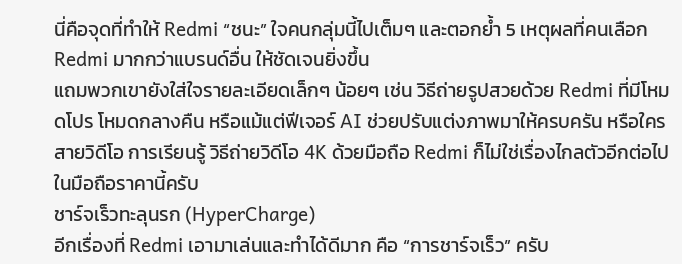นี่คือจุดที่ทำให้ Redmi “ชนะ” ใจคนกลุ่มนี้ไปเต็มๆ และตอกย้ำ 5 เหตุผลที่คนเลือก Redmi มากกว่าแบรนด์อื่น ให้ชัดเจนยิ่งขึ้น
แถมพวกเขายังใส่ใจรายละเอียดเล็กๆ น้อยๆ เช่น วิธีถ่ายรูปสวยด้วย Redmi ที่มีโหมดโปร โหมดกลางคืน หรือแม้แต่ฟีเจอร์ AI ช่วยปรับแต่งภาพมาให้ครบครัน หรือใครสายวิดีโอ การเรียนรู้ วิธีถ่ายวิดีโอ 4K ด้วยมือถือ Redmi ก็ไม่ใช่เรื่องไกลตัวอีกต่อไปในมือถือราคานี้ครับ
ชาร์จเร็วทะลุนรก (HyperCharge)
อีกเรื่องที่ Redmi เอามาเล่นและทำได้ดีมาก คือ “การชาร์จเร็ว” ครับ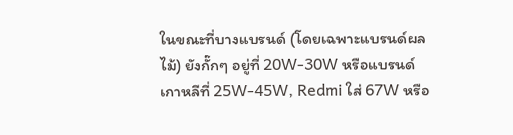ในขณะที่บางแบรนด์ (โดยเฉพาะแบรนด์ผลไม้) ยังกั๊กๆ อยู่ที่ 20W-30W หรือแบรนด์เกาหลีที่ 25W-45W, Redmi ใส่ 67W หรือ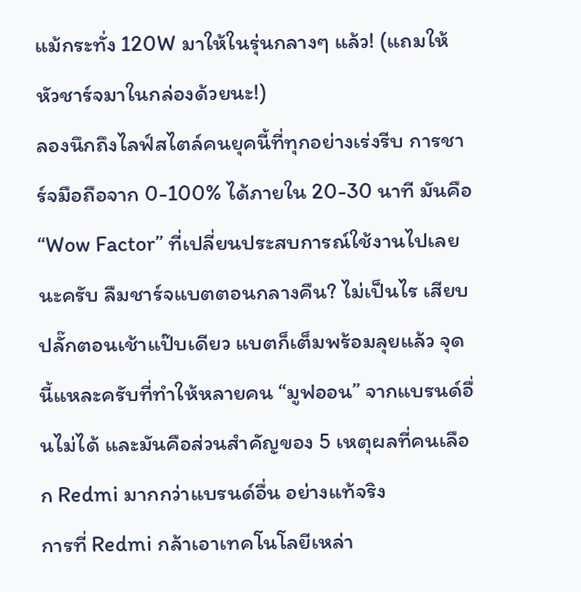แม้กระทั่ง 120W มาให้ในรุ่นกลางๆ แล้ว! (แถมให้หัวชาร์จมาในกล่องด้วยนะ!)
ลองนึกถึงไลฟ์สไตล์คนยุคนี้ที่ทุกอย่างเร่งรีบ การชาร์จมือถือจาก 0-100% ได้ภายใน 20-30 นาที มันคือ “Wow Factor” ที่เปลี่ยนประสบการณ์ใช้งานไปเลยนะครับ ลืมชาร์จแบตตอนกลางคืน? ไม่เป็นไร เสียบปลั๊กตอนเช้าแป๊บเดียว แบตก็เต็มพร้อมลุยแล้ว จุดนี้แหละครับที่ทำให้หลายคน “มูฟออน” จากแบรนด์อื่นไม่ได้ และมันคือส่วนสำคัญของ 5 เหตุผลที่คนเลือก Redmi มากกว่าแบรนด์อื่น อย่างแท้จริง
การที่ Redmi กล้าเอาเทคโนโลยีเหล่า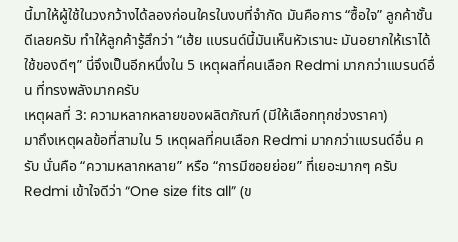นี้มาให้ผู้ใช้ในวงกว้างได้ลองก่อนใครในงบที่จำกัด มันคือการ “ซื้อใจ” ลูกค้าชั้นดีเลยครับ ทำให้ลูกค้ารู้สึกว่า “เฮ้ย แบรนด์นี้มันเห็นหัวเรานะ มันอยากให้เราได้ใช้ของดีๆ” นี่จึงเป็นอีกหนึ่งใน 5 เหตุผลที่คนเลือก Redmi มากกว่าแบรนด์อื่น ที่ทรงพลังมากครับ
เหตุผลที่ 3: ความหลากหลายของผลิตภัณฑ์ (มีให้เลือกทุกช่วงราคา)
มาถึงเหตุผลข้อที่สามใน 5 เหตุผลที่คนเลือก Redmi มากกว่าแบรนด์อื่น ครับ นั่นคือ “ความหลากหลาย” หรือ “การมีซอยย่อย” ที่เยอะมากๆ ครับ Redmi เข้าใจดีว่า “One size fits all” (ข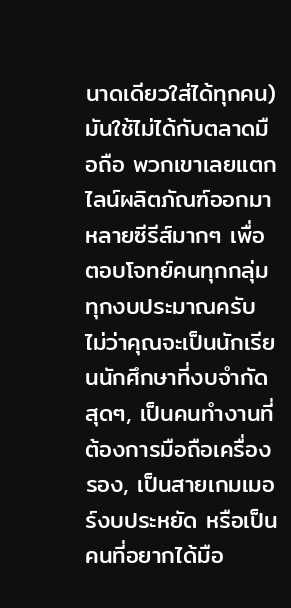นาดเดียวใส่ได้ทุกคน) มันใช้ไม่ได้กับตลาดมือถือ พวกเขาเลยแตกไลน์ผลิตภัณฑ์ออกมาหลายซีรีส์มากๆ เพื่อตอบโจทย์คนทุกกลุ่ม ทุกงบประมาณครับ
ไม่ว่าคุณจะเป็นนักเรียนนักศึกษาที่งบจำกัดสุดๆ, เป็นคนทำงานที่ต้องการมือถือเครื่องรอง, เป็นสายเกมเมอร์งบประหยัด หรือเป็นคนที่อยากได้มือ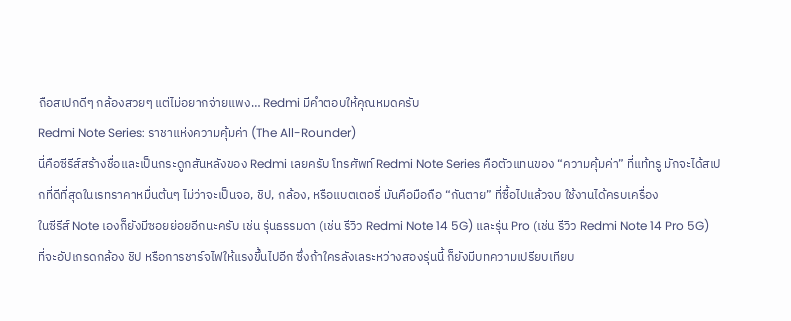ถือสเปกดีๆ กล้องสวยๆ แต่ไม่อยากจ่ายแพง… Redmi มีคำตอบให้คุณหมดครับ
Redmi Note Series: ราชาแห่งความคุ้มค่า (The All-Rounder)
นี่คือซีรีส์สร้างชื่อและเป็นกระดูกสันหลังของ Redmi เลยครับ โทรศัพท์ Redmi Note Series คือตัวแทนของ “ความคุ้มค่า” ที่แท้ทรู มักจะได้สเปกที่ดีที่สุดในเรทราคาหมื่นต้นๆ ไม่ว่าจะเป็นจอ, ชิป, กล้อง, หรือแบตเตอรี่ มันคือมือถือ “กันตาย” ที่ซื้อไปแล้วจบ ใช้งานได้ครบเครื่อง
ในซีรีส์ Note เองก็ยังมีซอยย่อยอีกนะครับ เช่น รุ่นธรรมดา (เช่น รีวิว Redmi Note 14 5G) และรุ่น Pro (เช่น รีวิว Redmi Note 14 Pro 5G) ที่จะอัปเกรดกล้อง ชิป หรือการชาร์จไฟให้แรงขึ้นไปอีก ซึ่งถ้าใครลังเลระหว่างสองรุ่นนี้ ก็ยังมีบทความเปรียบเทียบ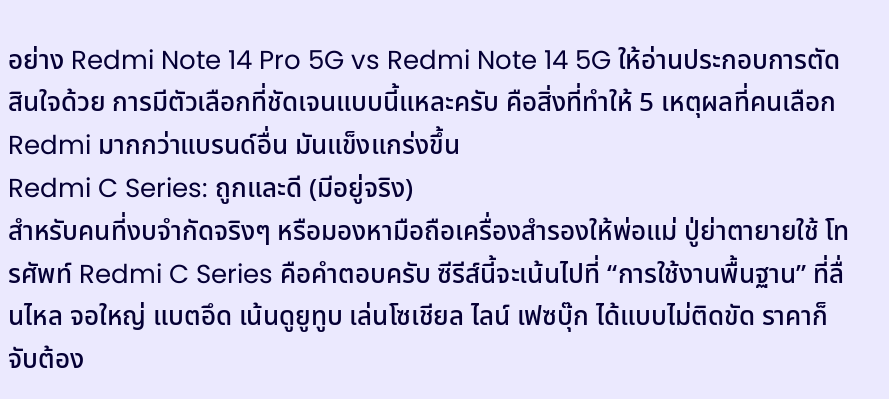อย่าง Redmi Note 14 Pro 5G vs Redmi Note 14 5G ให้อ่านประกอบการตัดสินใจด้วย การมีตัวเลือกที่ชัดเจนแบบนี้แหละครับ คือสิ่งที่ทำให้ 5 เหตุผลที่คนเลือก Redmi มากกว่าแบรนด์อื่น มันแข็งแกร่งขึ้น
Redmi C Series: ถูกและดี (มีอยู่จริง)
สำหรับคนที่งบจำกัดจริงๆ หรือมองหามือถือเครื่องสำรองให้พ่อแม่ ปู่ย่าตายายใช้ โทรศัพท์ Redmi C Series คือคำตอบครับ ซีรีส์นี้จะเน้นไปที่ “การใช้งานพื้นฐาน” ที่ลื่นไหล จอใหญ่ แบตอึด เน้นดูยูทูบ เล่นโซเชียล ไลน์ เฟซบุ๊ก ได้แบบไม่ติดขัด ราคาก็จับต้อง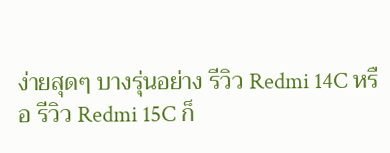ง่ายสุดๆ บางรุ่นอย่าง รีวิว Redmi 14C หรือ รีวิว Redmi 15C ก็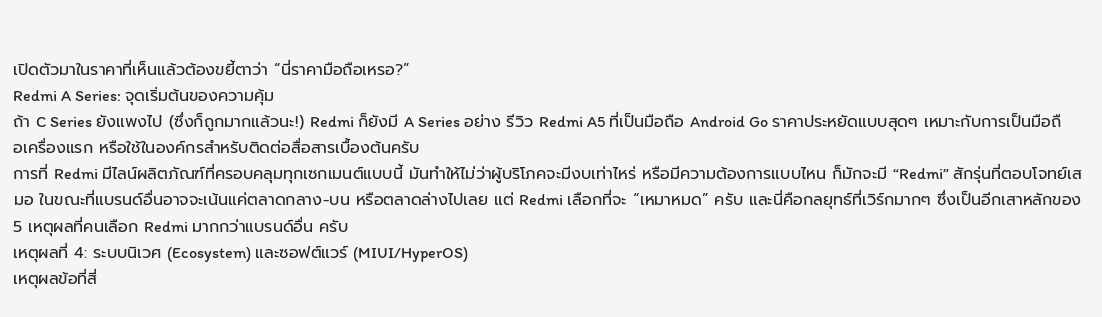เปิดตัวมาในราคาที่เห็นแล้วต้องขยี้ตาว่า “นี่ราคามือถือเหรอ?”
Redmi A Series: จุดเริ่มต้นของความคุ้ม
ถ้า C Series ยังแพงไป (ซึ่งก็ถูกมากแล้วนะ!) Redmi ก็ยังมี A Series อย่าง รีวิว Redmi A5 ที่เป็นมือถือ Android Go ราคาประหยัดแบบสุดๆ เหมาะกับการเป็นมือถือเครื่องแรก หรือใช้ในองค์กรสำหรับติดต่อสื่อสารเบื้องต้นครับ
การที่ Redmi มีไลน์ผลิตภัณฑ์ที่ครอบคลุมทุกเซกเมนต์แบบนี้ มันทำให้ไม่ว่าผู้บริโภคจะมีงบเท่าไหร่ หรือมีความต้องการแบบไหน ก็มักจะมี “Redmi” สักรุ่นที่ตอบโจทย์เสมอ ในขณะที่แบรนด์อื่นอาจจะเน้นแค่ตลาดกลาง-บน หรือตลาดล่างไปเลย แต่ Redmi เลือกที่จะ “เหมาหมด” ครับ และนี่คือกลยุทธ์ที่เวิร์กมากๆ ซึ่งเป็นอีกเสาหลักของ 5 เหตุผลที่คนเลือก Redmi มากกว่าแบรนด์อื่น ครับ
เหตุผลที่ 4: ระบบนิเวศ (Ecosystem) และซอฟต์แวร์ (MIUI/HyperOS)
เหตุผลข้อที่สี่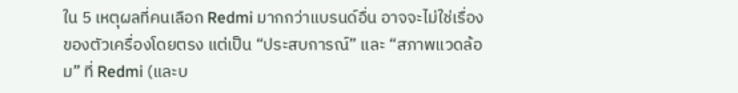ใน 5 เหตุผลที่คนเลือก Redmi มากกว่าแบรนด์อื่น อาจจะไม่ใช่เรื่องของตัวเครื่องโดยตรง แต่เป็น “ประสบการณ์” และ “สภาพแวดล้อม” ที่ Redmi (และบ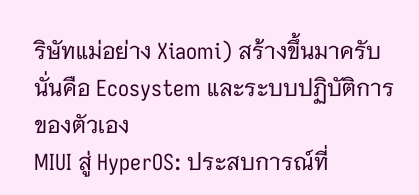ริษัทแม่อย่าง Xiaomi) สร้างขึ้นมาครับ นั่นคือ Ecosystem และระบบปฏิบัติการของตัวเอง
MIUI สู่ HyperOS: ประสบการณ์ที่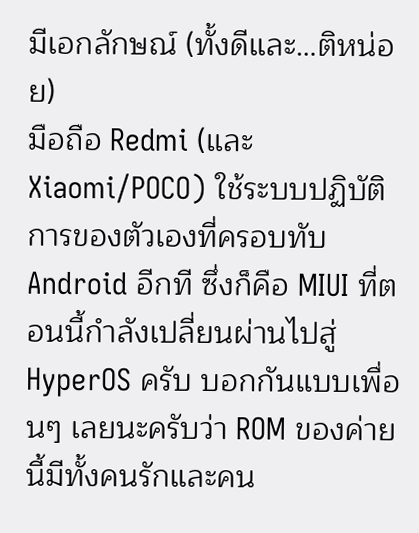มีเอกลักษณ์ (ทั้งดีและ…ติหน่อย)
มือถือ Redmi (และ Xiaomi/POCO) ใช้ระบบปฏิบัติการของตัวเองที่ครอบทับ Android อีกที ซึ่งก็คือ MIUI ที่ตอนนี้กำลังเปลี่ยนผ่านไปสู่ HyperOS ครับ บอกกันแบบเพื่อนๆ เลยนะครับว่า ROM ของค่ายนี้มีทั้งคนรักและคน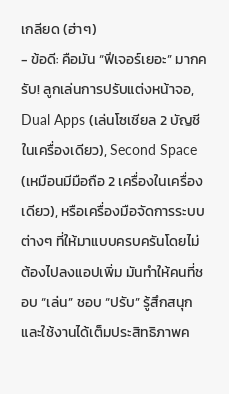เกลียด (ฮ่าๆ)
- ข้อดี: คือมัน “ฟีเจอร์เยอะ” มากครับ! ลูกเล่นการปรับแต่งหน้าจอ, Dual Apps (เล่นโซเชียล 2 บัญชีในเครื่องเดียว), Second Space (เหมือนมีมือถือ 2 เครื่องในเครื่องเดียว), หรือเครื่องมือจัดการระบบต่างๆ ที่ให้มาแบบครบครันโดยไม่ต้องไปลงแอปเพิ่ม มันทำให้คนที่ชอบ “เล่น” ชอบ “ปรับ” รู้สึกสนุกและใช้งานได้เต็มประสิทธิภาพค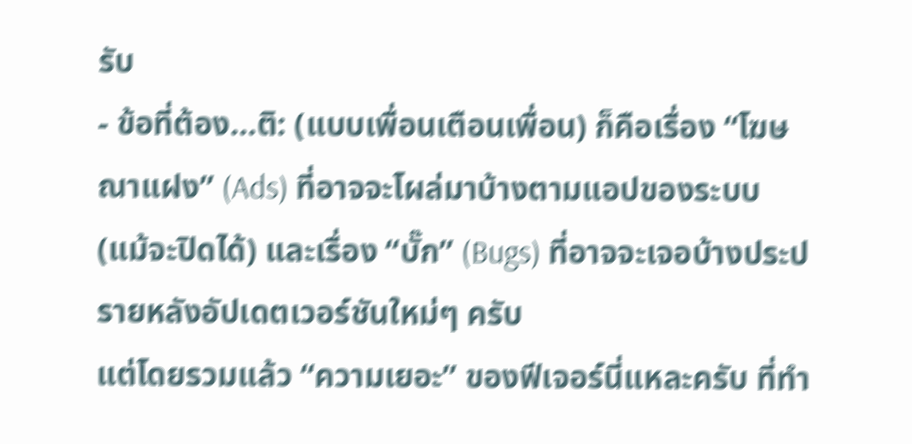รับ
- ข้อที่ต้อง…ติ: (แบบเพื่อนเตือนเพื่อน) ก็คือเรื่อง “โฆษณาแฝง” (Ads) ที่อาจจะโผล่มาบ้างตามแอปของระบบ (แม้จะปิดได้) และเรื่อง “บั๊ก” (Bugs) ที่อาจจะเจอบ้างประปรายหลังอัปเดตเวอร์ชันใหม่ๆ ครับ
แต่โดยรวมแล้ว “ความเยอะ” ของฟีเจอร์นี่แหละครับ ที่ทำ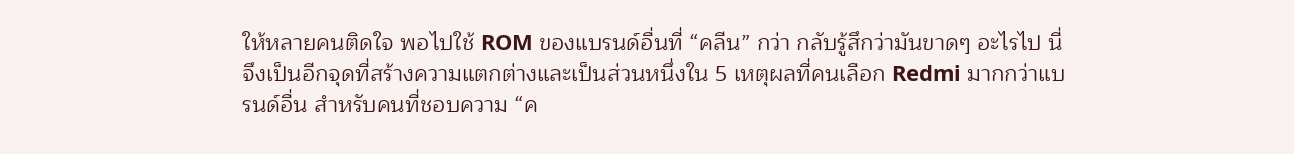ให้หลายคนติดใจ พอไปใช้ ROM ของแบรนด์อื่นที่ “คลีน” กว่า กลับรู้สึกว่ามันขาดๆ อะไรไป นี่จึงเป็นอีกจุดที่สร้างความแตกต่างและเป็นส่วนหนึ่งใน 5 เหตุผลที่คนเลือก Redmi มากกว่าแบรนด์อื่น สำหรับคนที่ชอบความ “ค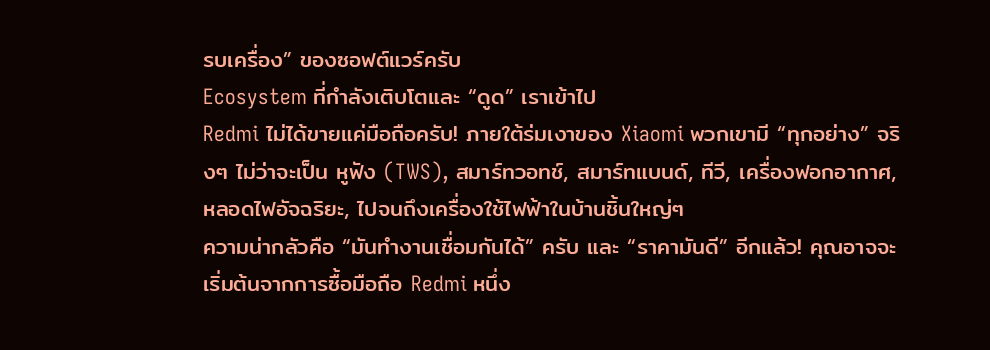รบเครื่อง” ของซอฟต์แวร์ครับ
Ecosystem ที่กำลังเติบโตและ “ดูด” เราเข้าไป
Redmi ไม่ได้ขายแค่มือถือครับ! ภายใต้ร่มเงาของ Xiaomi พวกเขามี “ทุกอย่าง” จริงๆ ไม่ว่าจะเป็น หูฟัง (TWS), สมาร์ทวอทช์, สมาร์ทแบนด์, ทีวี, เครื่องฟอกอากาศ, หลอดไฟอัจฉริยะ, ไปจนถึงเครื่องใช้ไฟฟ้าในบ้านชิ้นใหญ่ๆ
ความน่ากลัวคือ “มันทำงานเชื่อมกันได้” ครับ และ “ราคามันดี” อีกแล้ว! คุณอาจจะเริ่มต้นจากการซื้อมือถือ Redmi หนึ่ง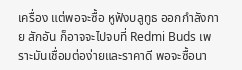เครื่อง แต่พอจะซื้อ หูฟังบลูทูธ ออกกําลังกาย สักอัน ก็อาจจะไปจบที่ Redmi Buds เพราะมันเชื่อมต่อง่ายและราคาดี พอจะซื้อนา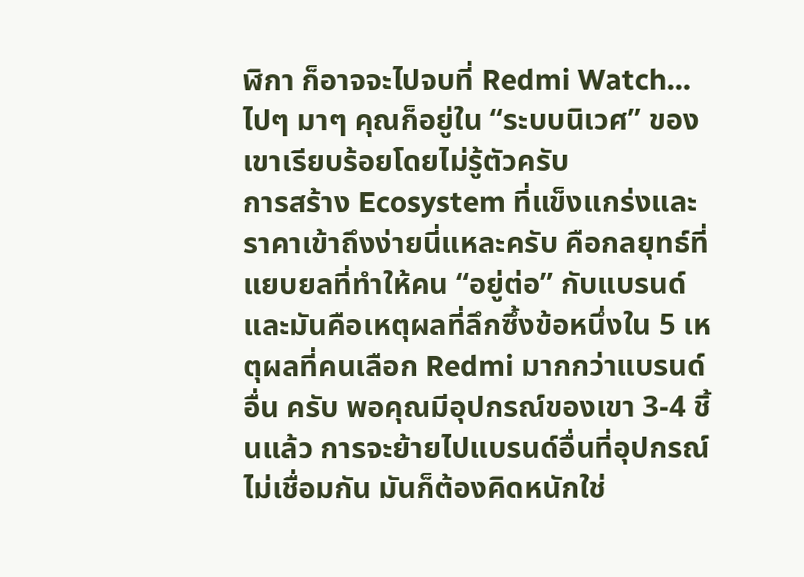ฬิกา ก็อาจจะไปจบที่ Redmi Watch… ไปๆ มาๆ คุณก็อยู่ใน “ระบบนิเวศ” ของเขาเรียบร้อยโดยไม่รู้ตัวครับ
การสร้าง Ecosystem ที่แข็งแกร่งและราคาเข้าถึงง่ายนี่แหละครับ คือกลยุทธ์ที่แยบยลที่ทำให้คน “อยู่ต่อ” กับแบรนด์ และมันคือเหตุผลที่ลึกซึ้งข้อหนึ่งใน 5 เหตุผลที่คนเลือก Redmi มากกว่าแบรนด์อื่น ครับ พอคุณมีอุปกรณ์ของเขา 3-4 ชิ้นแล้ว การจะย้ายไปแบรนด์อื่นที่อุปกรณ์ไม่เชื่อมกัน มันก็ต้องคิดหนักใช่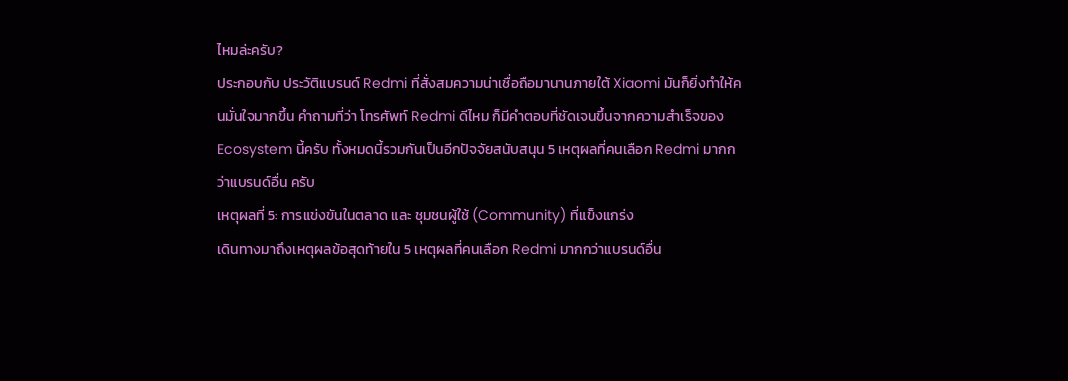ไหมล่ะครับ?
ประกอบกับ ประวัติแบรนด์ Redmi ที่สั่งสมความน่าเชื่อถือมานานภายใต้ Xiaomi มันก็ยิ่งทำให้คนมั่นใจมากขึ้น คำถามที่ว่า โทรศัพท์ Redmi ดีไหม ก็มีคำตอบที่ชัดเจนขึ้นจากความสำเร็จของ Ecosystem นี้ครับ ทั้งหมดนี้รวมกันเป็นอีกปัจจัยสนับสนุน 5 เหตุผลที่คนเลือก Redmi มากกว่าแบรนด์อื่น ครับ
เหตุผลที่ 5: การแข่งขันในตลาด และ ชุมชนผู้ใช้ (Community) ที่แข็งแกร่ง
เดินทางมาถึงเหตุผลข้อสุดท้ายใน 5 เหตุผลที่คนเลือก Redmi มากกว่าแบรนด์อื่น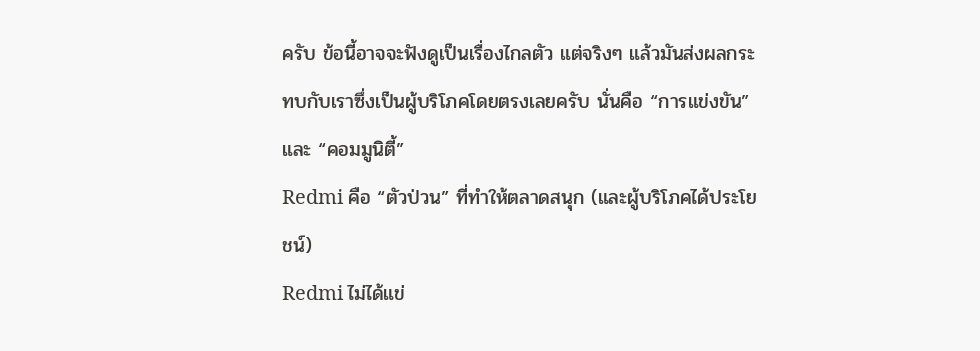ครับ ข้อนี้อาจจะฟังดูเป็นเรื่องไกลตัว แต่จริงๆ แล้วมันส่งผลกระทบกับเราซึ่งเป็นผู้บริโภคโดยตรงเลยครับ นั่นคือ “การแข่งขัน” และ “คอมมูนิตี้”
Redmi คือ “ตัวป่วน” ที่ทำให้ตลาดสนุก (และผู้บริโภคได้ประโยชน์)
Redmi ไม่ได้แข่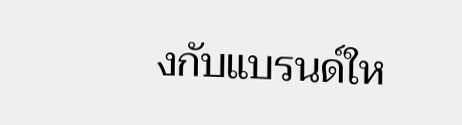งกับแบรนด์ให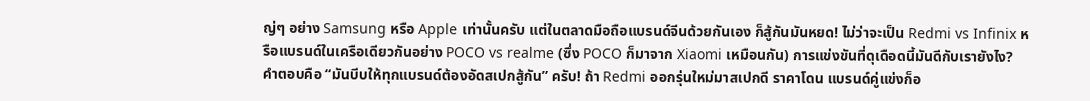ญ่ๆ อย่าง Samsung หรือ Apple เท่านั้นครับ แต่ในตลาดมือถือแบรนด์จีนด้วยกันเอง ก็สู้กันมันหยด! ไม่ว่าจะเป็น Redmi vs Infinix หรือแบรนด์ในเครือเดียวกันอย่าง POCO vs realme (ซึ่ง POCO ก็มาจาก Xiaomi เหมือนกัน) การแข่งขันที่ดุเดือดนี้มันดีกับเรายังไง?
คำตอบคือ “มันบีบให้ทุกแบรนด์ต้องอัดสเปกสู้กัน” ครับ! ถ้า Redmi ออกรุ่นใหม่มาสเปกดี ราคาโดน แบรนด์คู่แข่งก็อ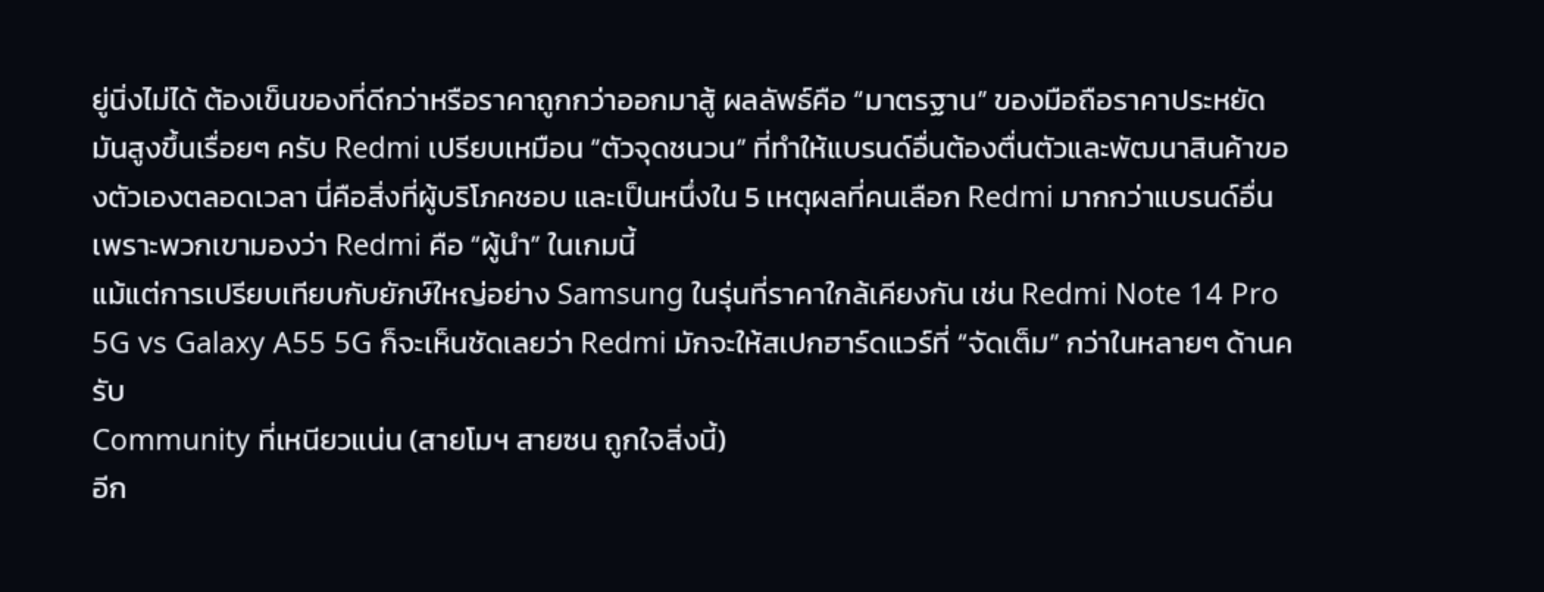ยู่นิ่งไม่ได้ ต้องเข็นของที่ดีกว่าหรือราคาถูกกว่าออกมาสู้ ผลลัพธ์คือ “มาตรฐาน” ของมือถือราคาประหยัดมันสูงขึ้นเรื่อยๆ ครับ Redmi เปรียบเหมือน “ตัวจุดชนวน” ที่ทำให้แบรนด์อื่นต้องตื่นตัวและพัฒนาสินค้าของตัวเองตลอดเวลา นี่คือสิ่งที่ผู้บริโภคชอบ และเป็นหนึ่งใน 5 เหตุผลที่คนเลือก Redmi มากกว่าแบรนด์อื่น เพราะพวกเขามองว่า Redmi คือ “ผู้นำ” ในเกมนี้
แม้แต่การเปรียบเทียบกับยักษ์ใหญ่อย่าง Samsung ในรุ่นที่ราคาใกล้เคียงกัน เช่น Redmi Note 14 Pro 5G vs Galaxy A55 5G ก็จะเห็นชัดเลยว่า Redmi มักจะให้สเปกฮาร์ดแวร์ที่ “จัดเต็ม” กว่าในหลายๆ ด้านครับ
Community ที่เหนียวแน่น (สายโมฯ สายซน ถูกใจสิ่งนี้)
อีก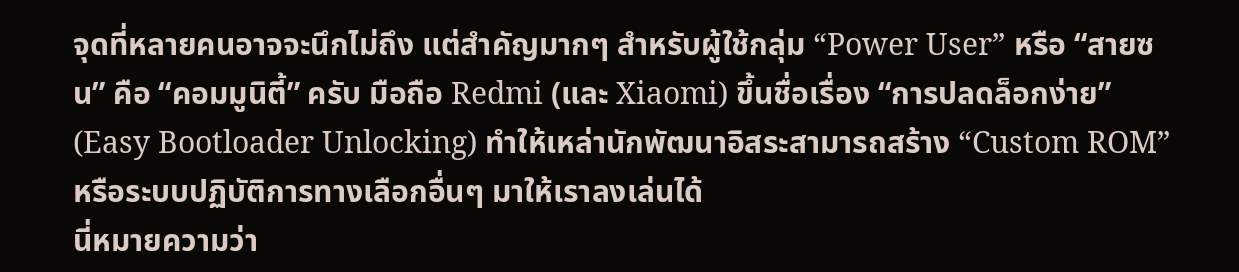จุดที่หลายคนอาจจะนึกไม่ถึง แต่สำคัญมากๆ สำหรับผู้ใช้กลุ่ม “Power User” หรือ “สายซน” คือ “คอมมูนิตี้” ครับ มือถือ Redmi (และ Xiaomi) ขึ้นชื่อเรื่อง “การปลดล็อกง่าย” (Easy Bootloader Unlocking) ทำให้เหล่านักพัฒนาอิสระสามารถสร้าง “Custom ROM” หรือระบบปฏิบัติการทางเลือกอื่นๆ มาให้เราลงเล่นได้
นี่หมายความว่า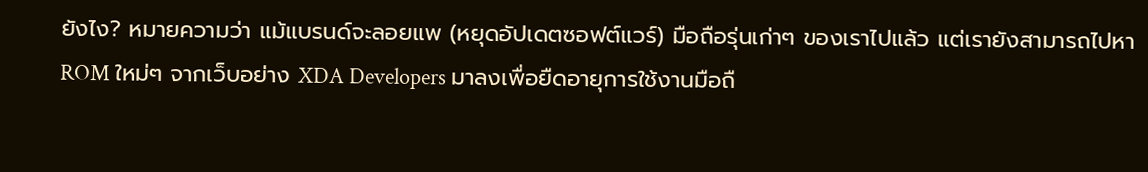ยังไง? หมายความว่า แม้แบรนด์จะลอยแพ (หยุดอัปเดตซอฟต์แวร์) มือถือรุ่นเก่าๆ ของเราไปแล้ว แต่เรายังสามารถไปหา ROM ใหม่ๆ จากเว็บอย่าง XDA Developers มาลงเพื่อยืดอายุการใช้งานมือถื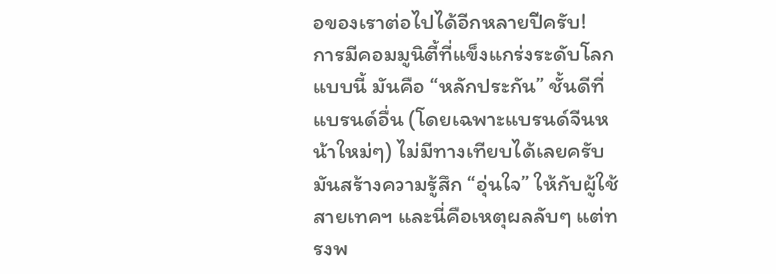อของเราต่อไปได้อีกหลายปีครับ!
การมีคอมมูนิตี้ที่แข็งแกร่งระดับโลกแบบนี้ มันคือ “หลักประกัน” ชั้นดีที่แบรนด์อื่น (โดยเฉพาะแบรนด์จีนหน้าใหม่ๆ) ไม่มีทางเทียบได้เลยครับ มันสร้างความรู้สึก “อุ่นใจ” ให้กับผู้ใช้สายเทคฯ และนี่คือเหตุผลลับๆ แต่ทรงพ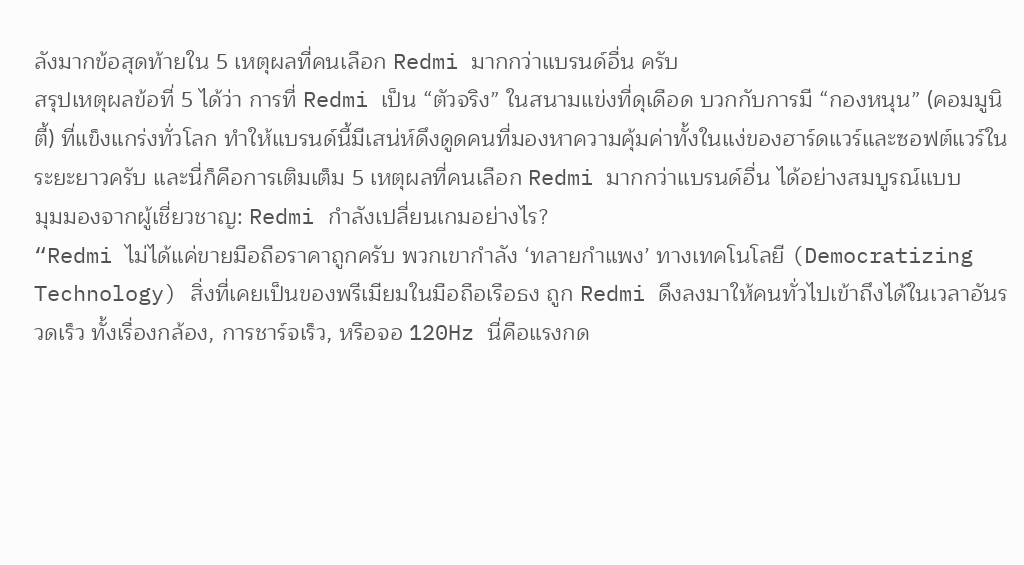ลังมากข้อสุดท้ายใน 5 เหตุผลที่คนเลือก Redmi มากกว่าแบรนด์อื่น ครับ
สรุปเหตุผลข้อที่ 5 ได้ว่า การที่ Redmi เป็น “ตัวจริง” ในสนามแข่งที่ดุเดือด บวกกับการมี “กองหนุน” (คอมมูนิตี้) ที่แข็งแกร่งทั่วโลก ทำให้แบรนด์นี้มีเสน่ห์ดึงดูดคนที่มองหาความคุ้มค่าทั้งในแง่ของฮาร์ดแวร์และซอฟต์แวร์ในระยะยาวครับ และนี่ก็คือการเติมเต็ม 5 เหตุผลที่คนเลือก Redmi มากกว่าแบรนด์อื่น ได้อย่างสมบูรณ์แบบ
มุมมองจากผู้เชี่ยวชาญ: Redmi กำลังเปลี่ยนเกมอย่างไร?
“Redmi ไม่ได้แค่ขายมือถือราคาถูกครับ พวกเขากำลัง ‘ทลายกำแพง’ ทางเทคโนโลยี (Democratizing Technology) สิ่งที่เคยเป็นของพรีเมียมในมือถือเรือธง ถูก Redmi ดึงลงมาให้คนทั่วไปเข้าถึงได้ในเวลาอันรวดเร็ว ทั้งเรื่องกล้อง, การชาร์จเร็ว, หรือจอ 120Hz นี่คือแรงกด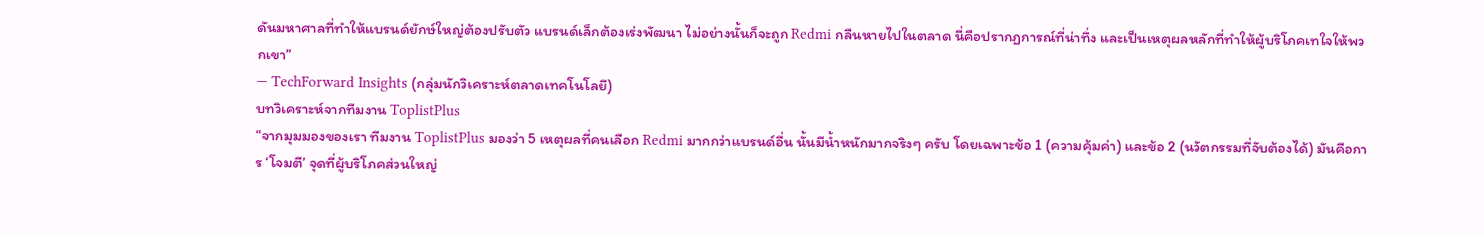ดันมหาศาลที่ทำให้แบรนด์ยักษ์ใหญ่ต้องปรับตัว แบรนด์เล็กต้องเร่งพัฒนา ไม่อย่างนั้นก็จะถูก Redmi กลืนหายไปในตลาด นี่คือปรากฏการณ์ที่น่าทึ่ง และเป็นเหตุผลหลักที่ทำให้ผู้บริโภคเทใจให้พวกเขา”
— TechForward Insights (กลุ่มนักวิเคราะห์ตลาดเทคโนโลยี)
บทวิเคราะห์จากทีมงาน ToplistPlus
“จากมุมมองของเรา ทีมงาน ToplistPlus มองว่า 5 เหตุผลที่คนเลือก Redmi มากกว่าแบรนด์อื่น นั้นมีน้ำหนักมากจริงๆ ครับ โดยเฉพาะข้อ 1 (ความคุ้มค่า) และข้อ 2 (นวัตกรรมที่จับต้องได้) มันคือการ ‘โจมตี’ จุดที่ผู้บริโภคส่วนใหญ่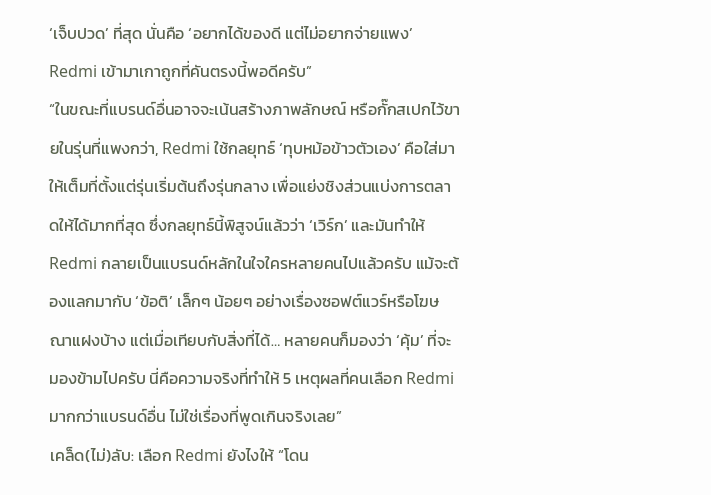‘เจ็บปวด’ ที่สุด นั่นคือ ‘อยากได้ของดี แต่ไม่อยากจ่ายแพง’ Redmi เข้ามาเกาถูกที่คันตรงนี้พอดีครับ”
“ในขณะที่แบรนด์อื่นอาจจะเน้นสร้างภาพลักษณ์ หรือกั๊กสเปกไว้ขายในรุ่นที่แพงกว่า, Redmi ใช้กลยุทธ์ ‘ทุบหม้อข้าวตัวเอง’ คือใส่มาให้เต็มที่ตั้งแต่รุ่นเริ่มต้นถึงรุ่นกลาง เพื่อแย่งชิงส่วนแบ่งการตลาดให้ได้มากที่สุด ซึ่งกลยุทธ์นี้พิสูจน์แล้วว่า ‘เวิร์ก’ และมันทำให้ Redmi กลายเป็นแบรนด์หลักในใจใครหลายคนไปแล้วครับ แม้จะต้องแลกมากับ ‘ข้อติ’ เล็กๆ น้อยๆ อย่างเรื่องซอฟต์แวร์หรือโฆษณาแฝงบ้าง แต่เมื่อเทียบกับสิ่งที่ได้… หลายคนก็มองว่า ‘คุ้ม’ ที่จะมองข้ามไปครับ นี่คือความจริงที่ทำให้ 5 เหตุผลที่คนเลือก Redmi มากกว่าแบรนด์อื่น ไม่ใช่เรื่องที่พูดเกินจริงเลย”
เคล็ด(ไม่)ลับ: เลือก Redmi ยังไงให้ “โดน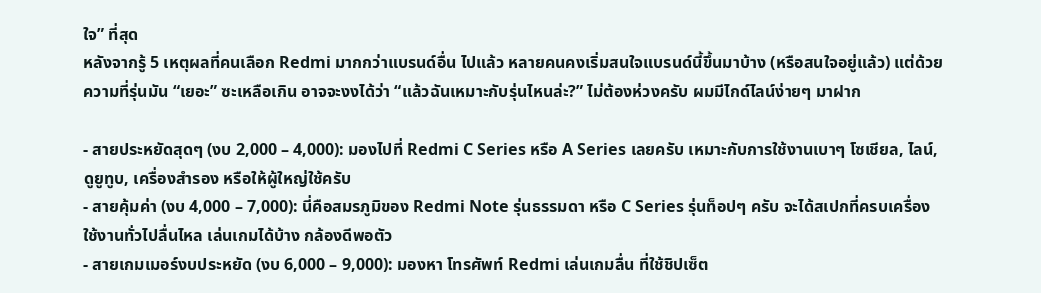ใจ” ที่สุด
หลังจากรู้ 5 เหตุผลที่คนเลือก Redmi มากกว่าแบรนด์อื่น ไปแล้ว หลายคนคงเริ่มสนใจแบรนด์นี้ขึ้นมาบ้าง (หรือสนใจอยู่แล้ว) แต่ด้วยความที่รุ่นมัน “เยอะ” ซะเหลือเกิน อาจจะงงได้ว่า “แล้วฉันเหมาะกับรุ่นไหนล่ะ?” ไม่ต้องห่วงครับ ผมมีไกด์ไลน์ง่ายๆ มาฝาก

- สายประหยัดสุดๆ (งบ 2,000 – 4,000): มองไปที่ Redmi C Series หรือ A Series เลยครับ เหมาะกับการใช้งานเบาๆ โซเชียล, ไลน์, ดูยูทูบ, เครื่องสำรอง หรือให้ผู้ใหญ่ใช้ครับ
- สายคุ้มค่า (งบ 4,000 – 7,000): นี่คือสมรภูมิของ Redmi Note รุ่นธรรมดา หรือ C Series รุ่นท็อปๆ ครับ จะได้สเปกที่ครบเครื่อง ใช้งานทั่วไปลื่นไหล เล่นเกมได้บ้าง กล้องดีพอตัว
- สายเกมเมอร์งบประหยัด (งบ 6,000 – 9,000): มองหา โทรศัพท์ Redmi เล่นเกมลื่น ที่ใช้ชิปเซ็ต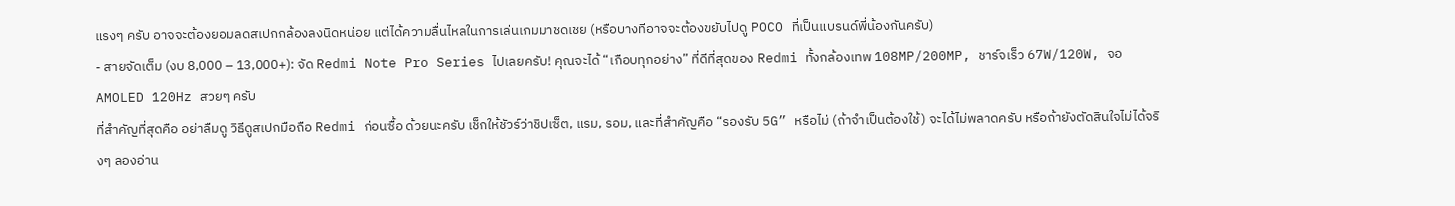แรงๆ ครับ อาจจะต้องยอมลดสเปกกล้องลงนิดหน่อย แต่ได้ความลื่นไหลในการเล่นเกมมาชดเชย (หรือบางทีอาจจะต้องขยับไปดู POCO ที่เป็นแบรนด์พี่น้องกันครับ)
- สายจัดเต็ม (งบ 8,000 – 13,000+): จัด Redmi Note Pro Series ไปเลยครับ! คุณจะได้ “เกือบทุกอย่าง” ที่ดีที่สุดของ Redmi ทั้งกล้องเทพ 108MP/200MP, ชาร์จเร็ว 67W/120W, จอ AMOLED 120Hz สวยๆ ครับ
ที่สำคัญที่สุดคือ อย่าลืมดู วิธีดูสเปกมือถือ Redmi ก่อนซื้อ ด้วยนะครับ เช็กให้ชัวร์ว่าชิปเซ็ต, แรม, รอม, และที่สำคัญคือ “รองรับ 5G” หรือไม่ (ถ้าจำเป็นต้องใช้) จะได้ไม่พลาดครับ หรือถ้ายังตัดสินใจไม่ได้จริงๆ ลองอ่าน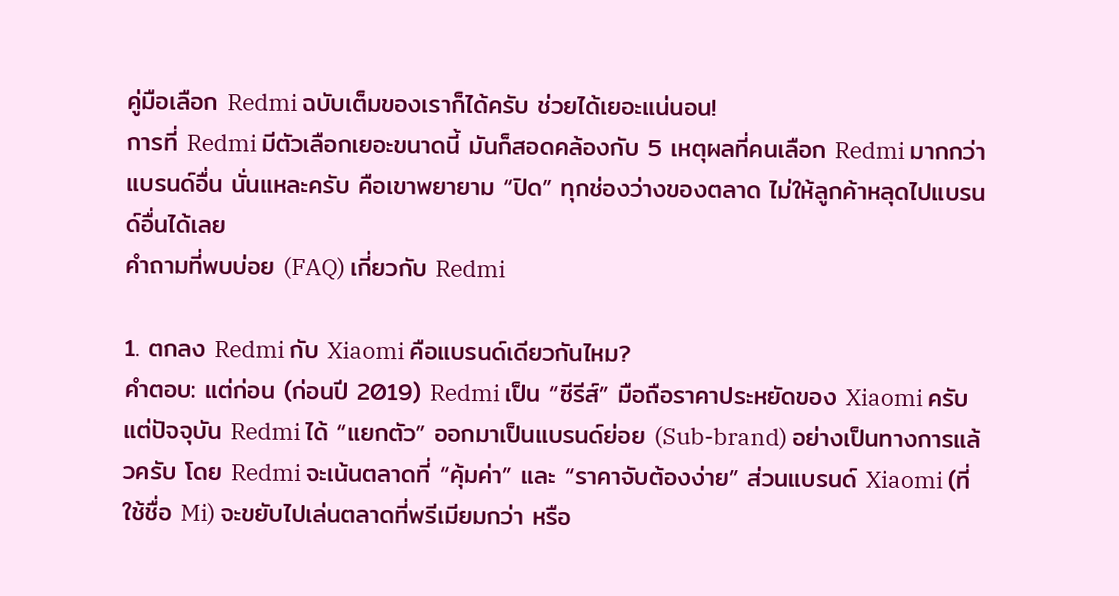คู่มือเลือก Redmi ฉบับเต็มของเราก็ได้ครับ ช่วยได้เยอะแน่นอน!
การที่ Redmi มีตัวเลือกเยอะขนาดนี้ มันก็สอดคล้องกับ 5 เหตุผลที่คนเลือก Redmi มากกว่าแบรนด์อื่น นั่นแหละครับ คือเขาพยายาม “ปิด” ทุกช่องว่างของตลาด ไม่ให้ลูกค้าหลุดไปแบรนด์อื่นได้เลย
คำถามที่พบบ่อย (FAQ) เกี่ยวกับ Redmi

1. ตกลง Redmi กับ Xiaomi คือแบรนด์เดียวกันไหม?
คำตอบ: แต่ก่อน (ก่อนปี 2019) Redmi เป็น “ซีรีส์” มือถือราคาประหยัดของ Xiaomi ครับ แต่ปัจจุบัน Redmi ได้ “แยกตัว” ออกมาเป็นแบรนด์ย่อย (Sub-brand) อย่างเป็นทางการแล้วครับ โดย Redmi จะเน้นตลาดที่ “คุ้มค่า” และ “ราคาจับต้องง่าย” ส่วนแบรนด์ Xiaomi (ที่ใช้ชื่อ Mi) จะขยับไปเล่นตลาดที่พรีเมียมกว่า หรือ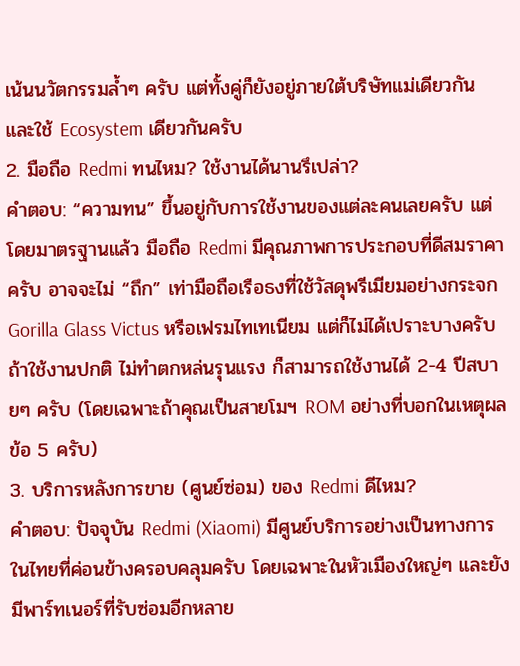เน้นนวัตกรรมล้ำๆ ครับ แต่ทั้งคู่ก็ยังอยู่ภายใต้บริษัทแม่เดียวกัน และใช้ Ecosystem เดียวกันครับ
2. มือถือ Redmi ทนไหม? ใช้งานได้นานรึเปล่า?
คำตอบ: “ความทน” ขึ้นอยู่กับการใช้งานของแต่ละคนเลยครับ แต่โดยมาตรฐานแล้ว มือถือ Redmi มีคุณภาพการประกอบที่ดีสมราคาครับ อาจจะไม่ “ถึก” เท่ามือถือเรือธงที่ใช้วัสดุพรีเมียมอย่างกระจก Gorilla Glass Victus หรือเฟรมไทเทเนียม แต่ก็ไม่ได้เปราะบางครับ ถ้าใช้งานปกติ ไม่ทำตกหล่นรุนแรง ก็สามารถใช้งานได้ 2-4 ปีสบายๆ ครับ (โดยเฉพาะถ้าคุณเป็นสายโมฯ ROM อย่างที่บอกในเหตุผลข้อ 5 ครับ)
3. บริการหลังการขาย (ศูนย์ซ่อม) ของ Redmi ดีไหม?
คำตอบ: ปัจจุบัน Redmi (Xiaomi) มีศูนย์บริการอย่างเป็นทางการในไทยที่ค่อนข้างครอบคลุมครับ โดยเฉพาะในหัวเมืองใหญ่ๆ และยังมีพาร์ทเนอร์ที่รับซ่อมอีกหลาย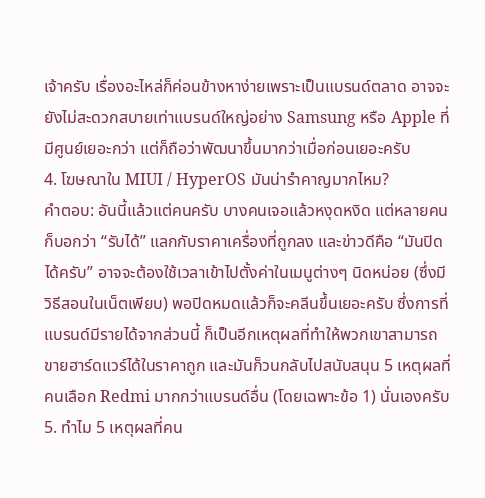เจ้าครับ เรื่องอะไหล่ก็ค่อนข้างหาง่ายเพราะเป็นแบรนด์ตลาด อาจจะยังไม่สะดวกสบายเท่าแบรนด์ใหญ่อย่าง Samsung หรือ Apple ที่มีศูนย์เยอะกว่า แต่ก็ถือว่าพัฒนาขึ้นมากว่าเมื่อก่อนเยอะครับ
4. โฆษณาใน MIUI / HyperOS มันน่ารำคาญมากไหม?
คำตอบ: อันนี้แล้วแต่คนครับ บางคนเจอแล้วหงุดหงิด แต่หลายคนก็บอกว่า “รับได้” แลกกับราคาเครื่องที่ถูกลง และข่าวดีคือ “มันปิดได้ครับ” อาจจะต้องใช้เวลาเข้าไปตั้งค่าในเมนูต่างๆ นิดหน่อย (ซึ่งมีวิธีสอนในเน็ตเพียบ) พอปิดหมดแล้วก็จะคลีนขึ้นเยอะครับ ซึ่งการที่แบรนด์มีรายได้จากส่วนนี้ ก็เป็นอีกเหตุผลที่ทำให้พวกเขาสามารถขายฮาร์ดแวร์ได้ในราคาถูก และมันก็วนกลับไปสนับสนุน 5 เหตุผลที่คนเลือก Redmi มากกว่าแบรนด์อื่น (โดยเฉพาะข้อ 1) นั่นเองครับ
5. ทำไม 5 เหตุผลที่คน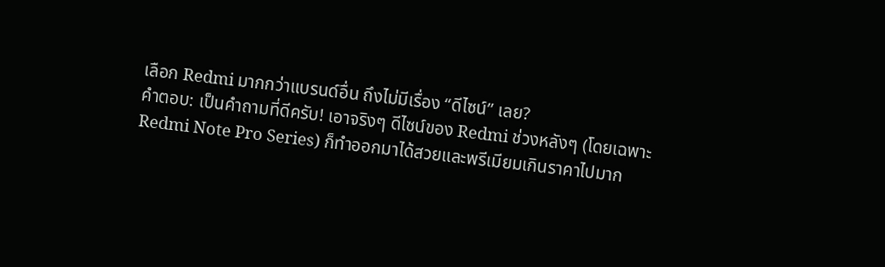เลือก Redmi มากกว่าแบรนด์อื่น ถึงไม่มีเรื่อง “ดีไซน์” เลย?
คำตอบ: เป็นคำถามที่ดีครับ! เอาจริงๆ ดีไซน์ของ Redmi ช่วงหลังๆ (โดยเฉพาะ Redmi Note Pro Series) ก็ทำออกมาได้สวยและพรีเมียมเกินราคาไปมาก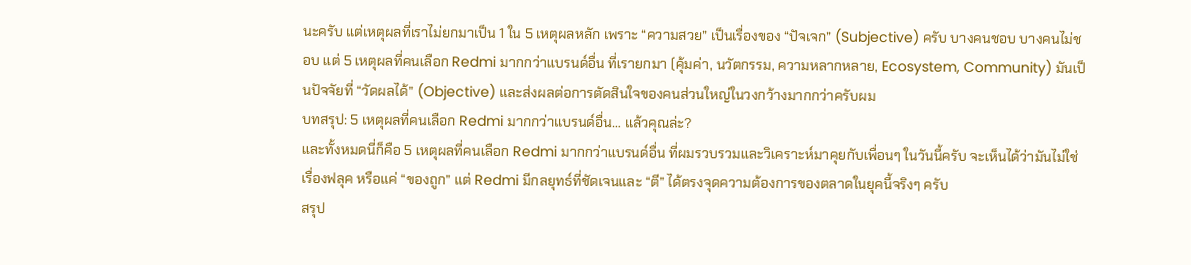นะครับ แต่เหตุผลที่เราไม่ยกมาเป็น 1 ใน 5 เหตุผลหลัก เพราะ “ความสวย” เป็นเรื่องของ “ปัจเจก” (Subjective) ครับ บางคนชอบ บางคนไม่ชอบ แต่ 5 เหตุผลที่คนเลือก Redmi มากกว่าแบรนด์อื่น ที่เรายกมา (คุ้มค่า, นวัตกรรม, ความหลากหลาย, Ecosystem, Community) มันเป็นปัจจัยที่ “วัดผลได้” (Objective) และส่งผลต่อการตัดสินใจของคนส่วนใหญ่ในวงกว้างมากกว่าครับผม
บทสรุป: 5 เหตุผลที่คนเลือก Redmi มากกว่าแบรนด์อื่น… แล้วคุณล่ะ?
และทั้งหมดนี่ก็คือ 5 เหตุผลที่คนเลือก Redmi มากกว่าแบรนด์อื่น ที่ผมรวบรวมและวิเคราะห์มาคุยกับเพื่อนๆ ในวันนี้ครับ จะเห็นได้ว่ามันไม่ใช่เรื่องฟลุค หรือแค่ “ของถูก” แต่ Redmi มีกลยุทธ์ที่ชัดเจนและ “ตี” ได้ตรงจุดความต้องการของตลาดในยุคนี้จริงๆ ครับ
สรุป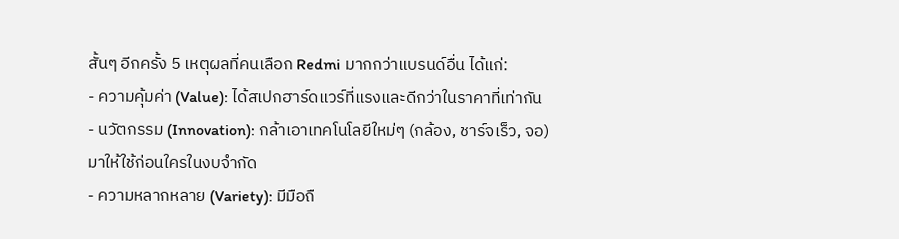สั้นๆ อีกครั้ง 5 เหตุผลที่คนเลือก Redmi มากกว่าแบรนด์อื่น ได้แก่:
- ความคุ้มค่า (Value): ได้สเปกฮาร์ดแวร์ที่แรงและดีกว่าในราคาที่เท่ากัน
- นวัตกรรม (Innovation): กล้าเอาเทคโนโลยีใหม่ๆ (กล้อง, ชาร์จเร็ว, จอ) มาให้ใช้ก่อนใครในงบจำกัด
- ความหลากหลาย (Variety): มีมือถื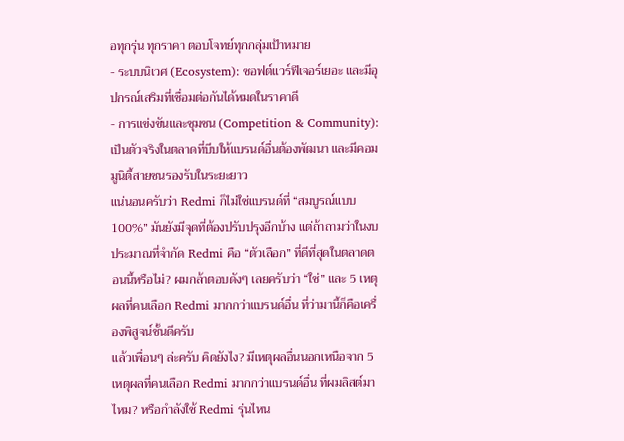อทุกรุ่น ทุกราคา ตอบโจทย์ทุกกลุ่มเป้าหมาย
- ระบบนิเวศ (Ecosystem): ซอฟต์แวร์ฟีเจอร์เยอะ และมีอุปกรณ์เสริมที่เชื่อมต่อกันได้หมดในราคาดี
- การแข่งขันและชุมชน (Competition & Community): เป็นตัวจริงในตลาดที่บีบให้แบรนด์อื่นต้องพัฒนา และมีคอมมูนิตี้สายซนรองรับในระยะยาว
แน่นอนครับว่า Redmi ก็ไม่ใช่แบรนด์ที่ “สมบูรณ์แบบ 100%” มันยังมีจุดที่ต้องปรับปรุงอีกบ้าง แต่ถ้าถามว่าในงบประมาณที่จำกัด Redmi คือ “ตัวเลือก” ที่ดีที่สุดในตลาดตอนนี้หรือไม่? ผมกล้าตอบดังๆ เลยครับว่า “ใช่” และ 5 เหตุผลที่คนเลือก Redmi มากกว่าแบรนด์อื่น ที่ว่ามานี้ก็คือเครื่องพิสูจน์ชั้นดีครับ
แล้วเพื่อนๆ ล่ะครับ คิดยังไง? มีเหตุผลอื่นนอกเหนือจาก 5 เหตุผลที่คนเลือก Redmi มากกว่าแบรนด์อื่น ที่ผมลิสต์มาไหม? หรือกำลังใช้ Redmi รุ่นไหน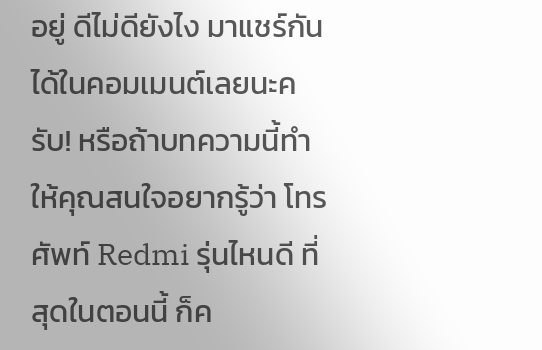อยู่ ดีไม่ดียังไง มาแชร์กันได้ในคอมเมนต์เลยนะครับ! หรือถ้าบทความนี้ทำให้คุณสนใจอยากรู้ว่า โทรศัพท์ Redmi รุ่นไหนดี ที่สุดในตอนนี้ ก็ค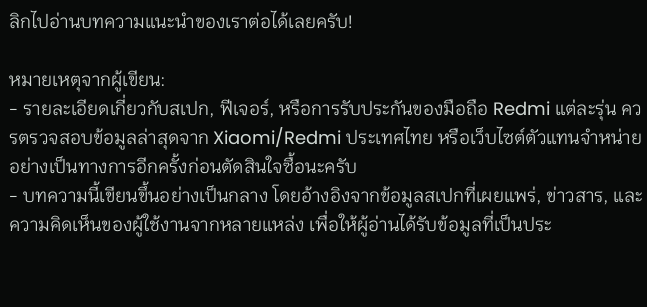ลิกไปอ่านบทความแนะนำของเราต่อได้เลยครับ!

หมายเหตุจากผู้เขียน:
- รายละเอียดเกี่ยวกับสเปก, ฟีเจอร์, หรือการรับประกันของมือถือ Redmi แต่ละรุ่น ควรตรวจสอบข้อมูลล่าสุดจาก Xiaomi/Redmi ประเทศไทย หรือเว็บไซต์ตัวแทนจำหน่ายอย่างเป็นทางการอีกครั้งก่อนตัดสินใจซื้อนะครับ
- บทความนี้เขียนขึ้นอย่างเป็นกลาง โดยอ้างอิงจากข้อมูลสเปกที่เผยแพร่, ข่าวสาร, และความคิดเห็นของผู้ใช้งานจากหลายแหล่ง เพื่อให้ผู้อ่านได้รับข้อมูลที่เป็นประ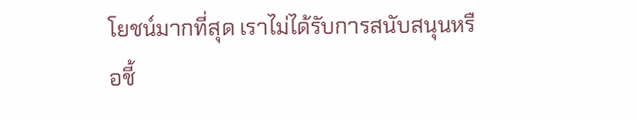โยชน์มากที่สุด เราไม่ได้รับการสนับสนุนหรือชี้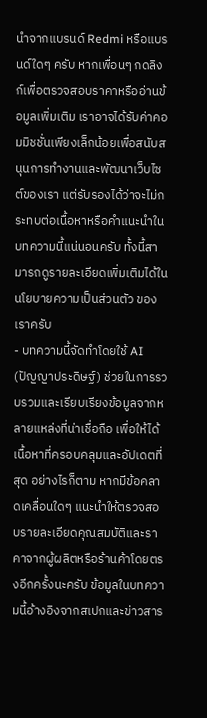นำจากแบรนด์ Redmi หรือแบรนด์ใดๆ ครับ หากเพื่อนๆ กดลิงก์เพื่อตรวจสอบราคาหรืออ่านข้อมูลเพิ่มเติม เราอาจได้รับค่าคอมมิชชั่นเพียงเล็กน้อยเพื่อสนับสนุนการทำงานและพัฒนาเว็บไซต์ของเรา แต่รับรองได้ว่าจะไม่กระทบต่อเนื้อหาหรือคำแนะนำในบทความนี้แน่นอนครับ ทั้งนี้สามารถดูรายละเอียดเพิ่มเติมได้ใน นโยบายความเป็นส่วนตัว ของเราครับ
- บทความนี้จัดทำโดยใช้ AI (ปัญญาประดิษฐ์) ช่วยในการรวบรวมและเรียบเรียงข้อมูลจากหลายแหล่งที่น่าเชื่อถือ เพื่อให้ได้เนื้อหาที่ครอบคลุมและอัปเดตที่สุด อย่างไรก็ตาม หากมีข้อคลาดเคลื่อนใดๆ แนะนำให้ตรวจสอบรายละเอียดคุณสมบัติและราคาจากผู้ผลิตหรือร้านค้าโดยตรงอีกครั้งนะครับ ข้อมูลในบทความนี้อ้างอิงจากสเปกและข่าวสาร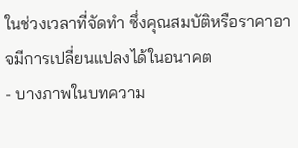ในช่วงเวลาที่จัดทำ ซึ่งคุณสมบัติหรือราคาอาจมีการเปลี่ยนแปลงได้ในอนาคต
- บางภาพในบทความ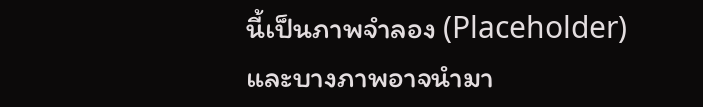นี้เป็นภาพจำลอง (Placeholder) และบางภาพอาจนำมา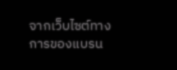จากเว็บไซต์ทางการของแบรน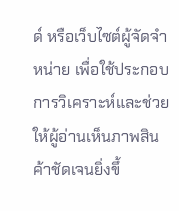ด์ หรือเว็บไซต์ผู้จัดจำหน่าย เพื่อใช้ประกอบการวิเคราะห์และช่วยให้ผู้อ่านเห็นภาพสินค้าชัดเจนยิ่งขึ้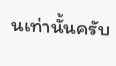นเท่านั้นครับ